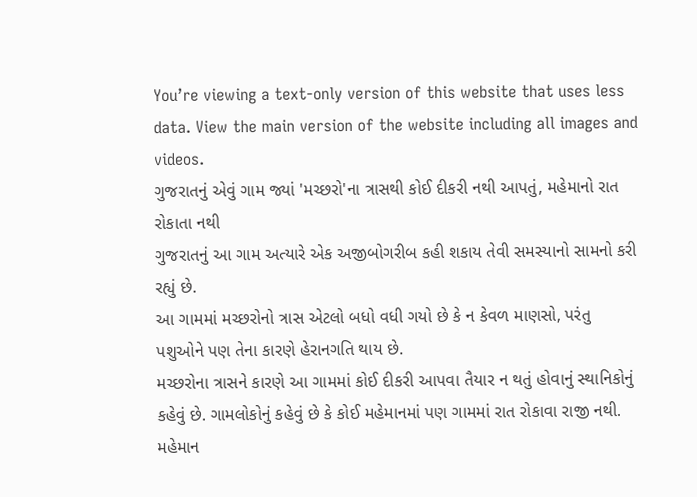You’re viewing a text-only version of this website that uses less data. View the main version of the website including all images and videos.
ગુજરાતનું એવું ગામ જ્યાં 'મચ્છરો'ના ત્રાસથી કોઈ દીકરી નથી આપતું, મહેમાનો રાત રોકાતા નથી
ગુજરાતનું આ ગામ અત્યારે એક અજીબોગરીબ કહી શકાય તેવી સમસ્યાનો સામનો કરી રહ્યું છે.
આ ગામમાં મચ્છરોનો ત્રાસ એટલો બધો વધી ગયો છે કે ન કેવળ માણસો, પરંતુ પશુઓને પણ તેના કારણે હેરાનગતિ થાય છે.
મચ્છરોના ત્રાસને કારણે આ ગામમાં કોઈ દીકરી આપવા તૈયાર ન થતું હોવાનું સ્થાનિકોનું કહેવું છે. ગામલોકોનું કહેવું છે કે કોઈ મહેમાનમાં પણ ગામમાં રાત રોકાવા રાજી નથી. મહેમાન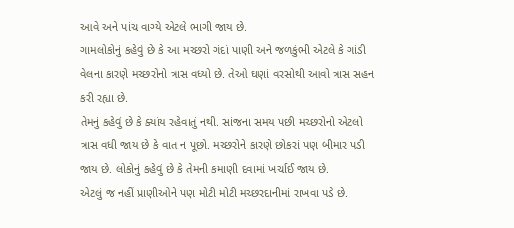આવે અને પાંચ વાગ્યે એટલે ભાગી જાય છે.
ગામલોકોનું કહેવું છે કે આ મચ્છરો ગંદાં પાણી અને જળકુંભી એટલે કે ગાંડી વેલના કારણે મચ્છરોનો ત્રાસ વધ્યો છે. તેઓ ઘણાં વરસોથી આવો ત્રાસ સહન કરી રહ્યા છે.
તેમનું કહેવું છે કે ક્યાંય રહેવાતું નથી. સાંજના સમય પછી મચ્છરોનો એટલો ત્રાસ વધી જાય છે કે વાત ન પૂછો. મચ્છરોને કારણે છોકરાં પણ બીમાર પડી જાય છે. લોકોનું કહેવું છે કે તેમની કમાણી દવામાં ખર્ચાઈ જાય છે.
એટલું જ નહીં પ્રાણીઓને પણ મોટી મોટી મચ્છરદાનીમાં રાખવા પડે છે.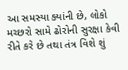આ સમસ્યા ક્યાંની છે, લોકો મચ્છરો સામે ઢોરોની સુરક્ષા કેવી રીતે કરે છે તથા તંત્ર વિશે શું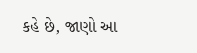કહે છે, જાણો આ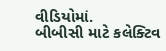વીડિયોમાં.
બીબીસી માટે કલેક્ટિવ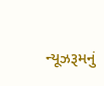ન્યૂઝરૂમનું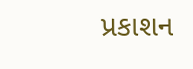પ્રકાશન